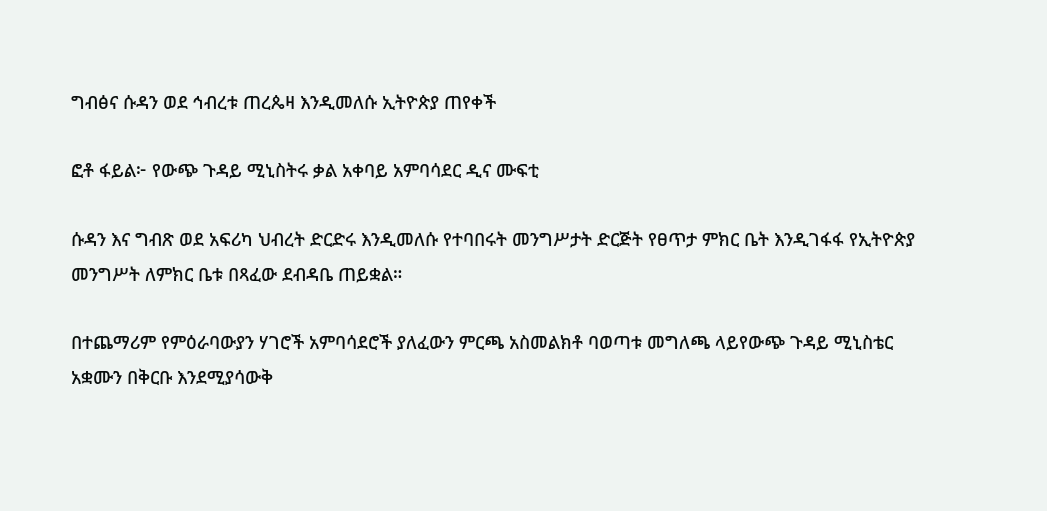ግብፅና ሱዳን ወደ ኅብረቱ ጠረጴዛ እንዲመለሱ ኢትዮጵያ ጠየቀች

ፎቶ ፋይል፦ የውጭ ጉዳይ ሚኒስትሩ ቃል አቀባይ አምባሳደር ዲና ሙፍቲ

ሱዳን እና ግብጽ ወደ አፍሪካ ህብረት ድርድሩ እንዲመለሱ የተባበሩት መንግሥታት ድርጅት የፀጥታ ምክር ቤት እንዲገፋፋ የኢትዮጵያ መንግሥት ለምክር ቤቱ በጻፈው ደብዳቤ ጠይቋል።

በተጨማሪም የምዕራባውያን ሃገሮች አምባሳደሮች ያለፈውን ምርጫ አስመልክቶ ባወጣቱ መግለጫ ላይየውጭ ጉዳይ ሚኒስቴር አቋሙን በቅርቡ እንደሚያሳውቅ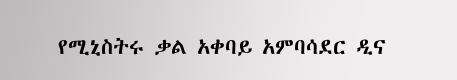የሚኒስትሩ ቃል አቀባይ አምባሳደር ዲና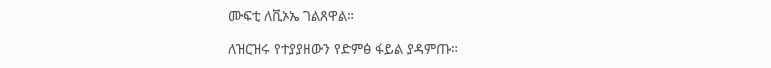ሙፍቲ ለቪኦኤ ገልጸዋል።

ለዝርዝሩ የተያያዘውን የድምፅ ፋይል ያዳምጡ።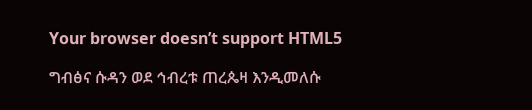Your browser doesn’t support HTML5

ግብፅና ሱዳን ወደ ኅብረቱ ጠረጴዛ እንዲመለሱ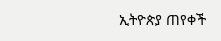ኢትዮጵያ ጠየቀች